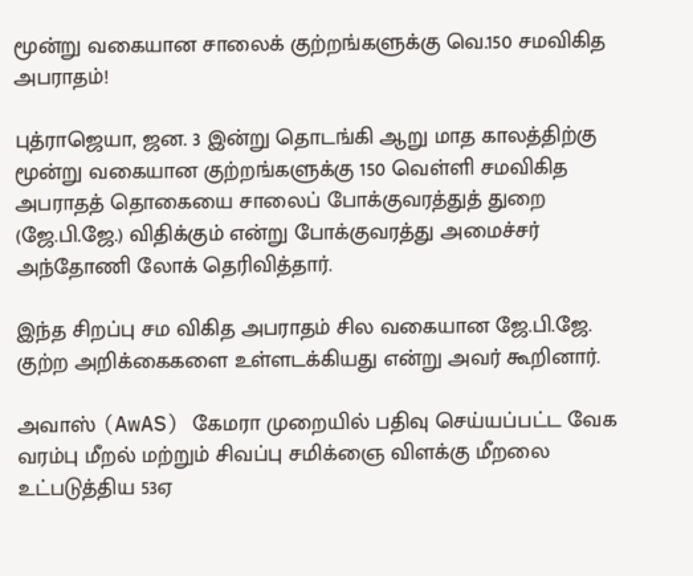மூன்று வகையான சாலைக் குற்றங்களுக்கு வெ.150 சமவிகித அபராதம்!

புத்ராஜெயா, ஜன. 3 இன்று தொடங்கி ஆறு மாத காலத்திற்கு மூன்று வகையான குற்றங்களுக்கு 150 வெள்ளி சமவிகித அபராதத் தொகையை சாலைப் போக்குவரத்துத் துறை (ஜே.பி.ஜே.) விதிக்கும் என்று போக்குவரத்து அமைச்சர் அந்தோணி லோக் தெரிவித்தார்.

இந்த சிறப்பு சம விகித அபராதம் சில வகையான ஜே.பி.ஜே. குற்ற அறிக்கைகளை உள்ளடக்கியது என்று அவர் கூறினார்.

அவாஸ் (AwAS) கேமரா முறையில் பதிவு செய்யப்பட்ட வேக வரம்பு மீறல் மற்றும் சிவப்பு சமிக்ஞை விளக்கு மீறலை உட்படுத்திய 53ஏ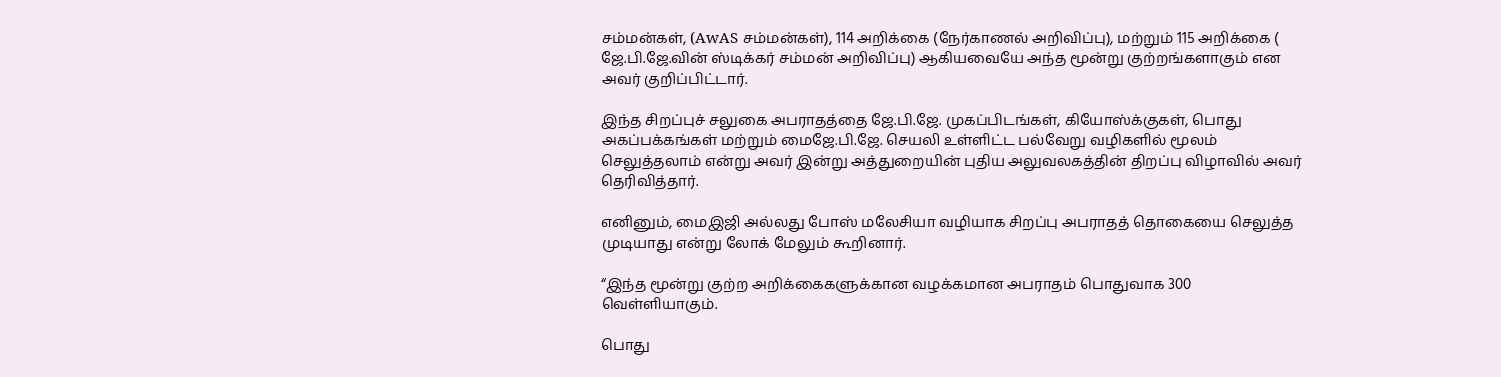சம்மன்கள், (AwAS சம்மன்கள்), 114 அறிக்கை (நேர்காணல் அறிவிப்பு), மற்றும் 115 அறிக்கை ( ஜே.பி.ஜே.வின் ஸ்டிக்கர் சம்மன் அறிவிப்பு) ஆகியவையே அந்த மூன்று குற்றங்களாகும் என அவர் குறிப்பிட்டார்.

இந்த சிறப்புச் சலுகை அபராதத்தை ஜே.பி.ஜே. முகப்பிடங்கள், கியோஸ்க்குகள், பொது அகப்பக்கங்கள் மற்றும் மைஜே.பி.ஜே. செயலி உள்ளிட்ட பல்வேறு வழிகளில் மூலம் செலுத்தலாம் என்று அவர் இன்று அத்துறையின் புதிய அலுவலகத்தின் திறப்பு விழாவில் அவர் தெரிவித்தார்.

எனினும், மைஇஜி அல்லது போஸ் மலேசியா வழியாக சிறப்பு அபராதத் தொகையை செலுத்த முடியாது என்று லோக் மேலும் கூறினார்.

“இந்த மூன்று குற்ற அறிக்கைகளுக்கான வழக்கமான அபராதம் பொதுவாக 300 வெள்ளியாகும்.

பொது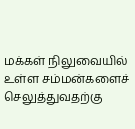மக்கள் நிலுவையில் உள்ள சம்மன்களைச் செலுத்துவதற்கு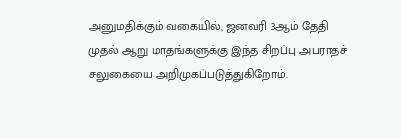அனுமதிக்கும் வகையில், ஜனவரி 3ஆம் தேதி முதல் ஆறு மாதங்களுக்கு இந்த சிறப்பு அபராதச் சலுகையை அறிமுகப்படுத்துகிறோம்.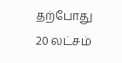தற்போது 20 லட்சம்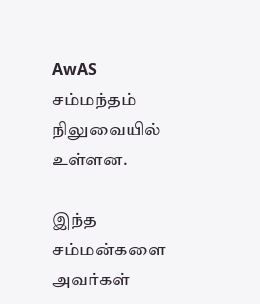AwAS சம்மந்தம் நிலுவையில் உள்ளன.

இந்த சம்மன்களை அவர்கள்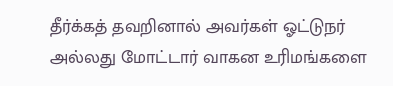தீர்க்கத் தவறினால் அவர்கள் ஓட்டுநர் அல்லது மோட்டார் வாகன உரிமங்களை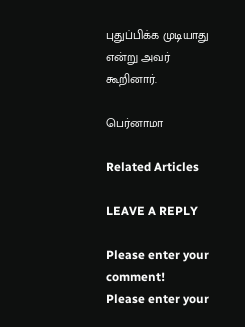புதுப்பிக்க முடியாது என்று அவர் கூறினார்.

பெர்னாமா

Related Articles

LEAVE A REPLY

Please enter your comment!
Please enter your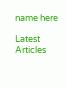name here

Latest Articles